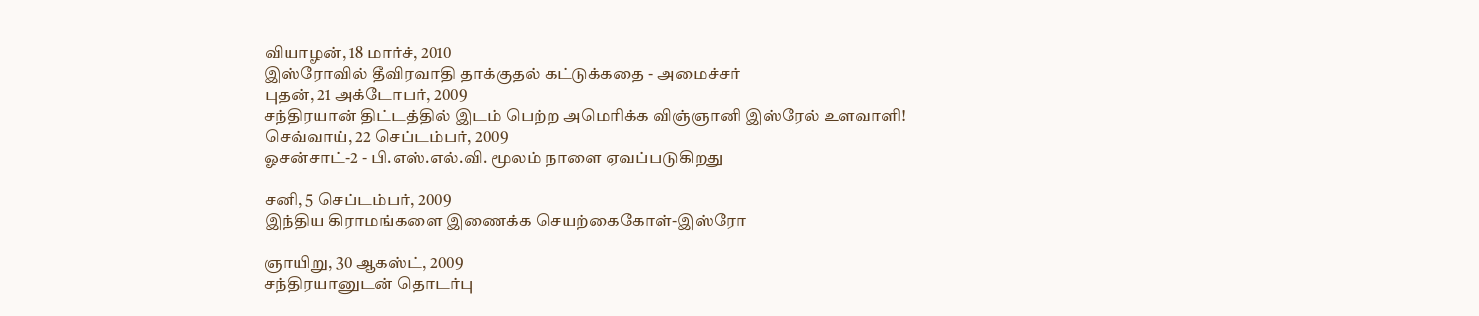வியாழன், 18 மார்ச், 2010
இஸ்ரோவில் தீவிரவாதி தாக்குதல் கட்டுக்கதை - அமைச்சர்
புதன், 21 அக்டோபர், 2009
சந்திரயான் திட்டத்தில் இடம் பெற்ற அமெரிக்க விஞ்ஞானி இஸ்ரேல் உளவாளி!
செவ்வாய், 22 செப்டம்பர், 2009
ஓசன்சாட்-2 - பி.எஸ்.எல்.வி. மூலம் நாளை ஏவப்படுகிறது

சனி, 5 செப்டம்பர், 2009
இந்திய கிராமங்களை இணைக்க செயற்கைகோள்-இஸ்ரோ

ஞாயிறு, 30 ஆகஸ்ட், 2009
சந்திரயானுடன் தொடர்பு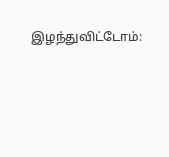இழந்துவிட்டோம்: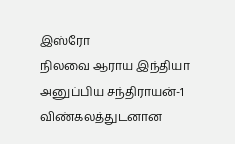இஸ்ரோ
நிலவை ஆராய இந்தியா அனுப்பிய சந்திராயன்-1 விண்கலத்துடனான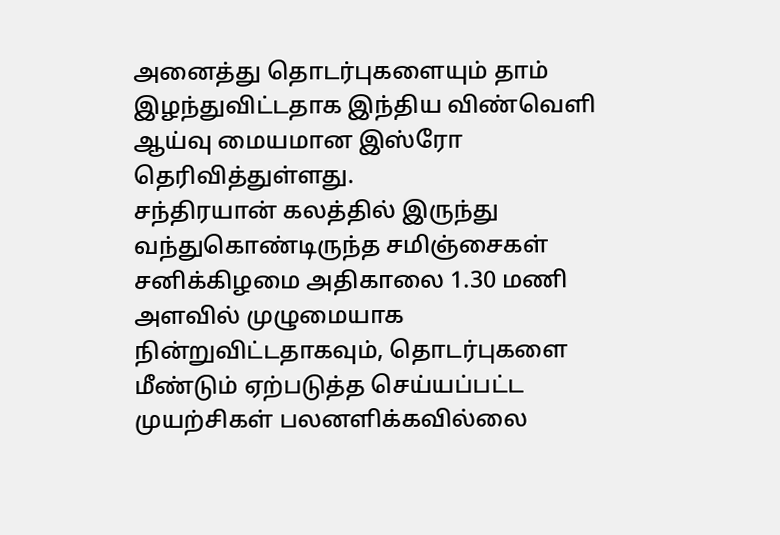அனைத்து தொடர்புகளையும் தாம் இழந்துவிட்டதாக இந்திய விண்வெளி ஆய்வு மையமான இஸ்ரோ தெரிவித்துள்ளது.
சந்திரயான் கலத்தில் இருந்து வந்துகொண்டிருந்த சமிஞ்சைகள் சனிக்கிழமை அதிகாலை 1.30 மணி அளவில் முழுமையாக நின்றுவிட்டதாகவும், தொடர்புகளை மீண்டும் ஏற்படுத்த செய்யப்பட்ட முயற்சிகள் பலனளிக்கவில்லை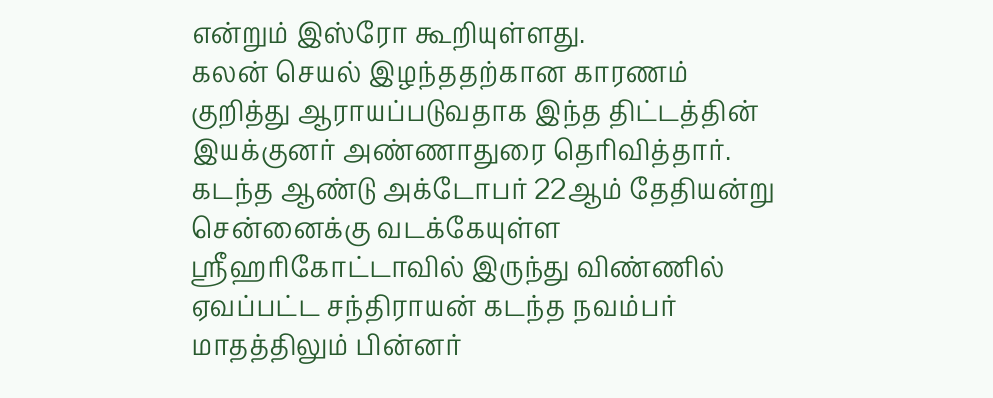என்றும் இஸ்ரோ கூறியுள்ளது.
கலன் செயல் இழந்ததற்கான காரணம் குறித்து ஆராயப்படுவதாக இந்த திட்டத்தின் இயக்குனர் அண்ணாதுரை தெரிவித்தார்.
கடந்த ஆண்டு அக்டோபர் 22ஆம் தேதியன்று சென்னைக்கு வடக்கேயுள்ள ஸ்ரீஹரிகோட்டாவில் இருந்து விண்ணில் ஏவப்பட்ட சந்திராயன் கடந்த நவம்பர் மாதத்திலும் பின்னர்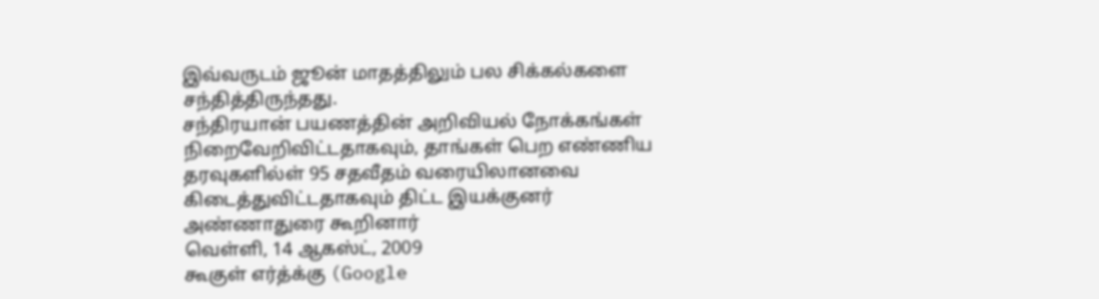இவ்வருடம் ஜூன் மாதத்திலும் பல சிக்கல்களை சந்தித்திருந்தது.
சந்திரயான் பயணத்தின் அறிவியல் நோக்கங்கள் நிறைவேறிவிட்டதாகவும், தாங்கள் பெற எண்ணிய தரவுகளில்ள் 95 சதவீதம் வரையிலானவை கிடைத்துவிட்டதாகவும் திட்ட இயக்குனர் அண்ணாதுரை கூறினார்
வெள்ளி, 14 ஆகஸ்ட், 2009
கூகுள் எர்த்க்கு (Google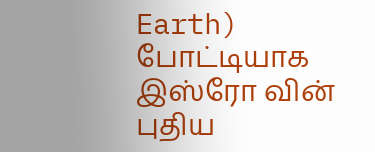Earth) போட்டியாக இஸ்ரோ வின் புதிய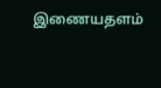இணையதளம்